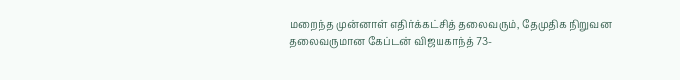மறைந்த முன்னாள் எதிர்க்கட்சித் தலைவரும், தேமுதிக நிறுவன தலைவருமான கேப்டன் விஜயகாந்த் 73-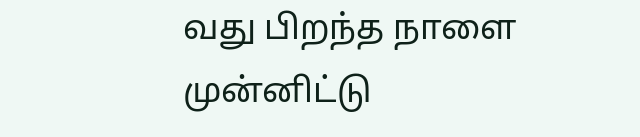வது பிறந்த நாளை முன்னிட்டு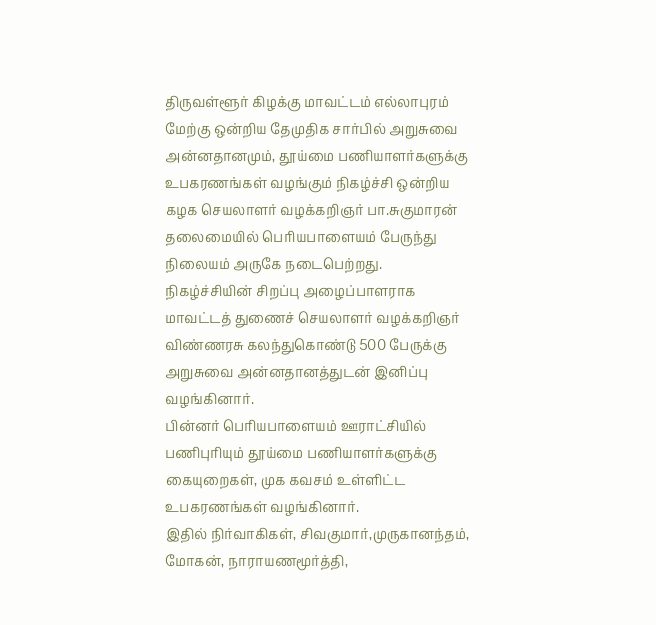திருவள்ளூர் கிழக்கு மாவட்டம் எல்லாபுரம் மேற்கு ஒன்றிய தேமுதிக சார்பில் அறுசுவை அன்னதானமும், தூய்மை பணியாளர்களுக்கு உபகரணங்கள் வழங்கும் நிகழ்ச்சி ஒன்றிய கழக செயலாளர் வழக்கறிஞர் பா.சுகுமாரன் தலைமையில் பெரியபாளையம் பேருந்து நிலையம் அருகே நடைபெற்றது.
நிகழ்ச்சியின் சிறப்பு அழைப்பாளராக மாவட்டத் துணைச் செயலாளர் வழக்கறிஞர் விண்ணரசு கலந்துகொண்டு 500 பேருக்கு அறுசுவை அன்னதானத்துடன் இனிப்பு வழங்கினார்.
பின்னர் பெரியபாளையம் ஊராட்சியில் பணிபுரியும் தூய்மை பணியாளர்களுக்கு கையுறைகள், முக கவசம் உள்ளிட்ட உபகரணங்கள் வழங்கினார்.
இதில் நிர்வாகிகள், சிவகுமார்,முருகானந்தம், மோகன், நாராயணமூர்த்தி,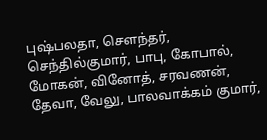புஷ்பலதா, சௌந்தர், செந்தில்குமார், பாபு, கோபால், மோகன், வினோத், சரவணன், தேவா, வேலு, பாலவாக்கம் குமார்,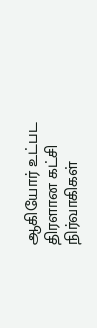ஆகியோர் உட்பட திரளான கட்சி நிர்வாகிகள்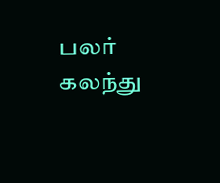பலர் கலந்து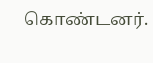கொண்டனர்.